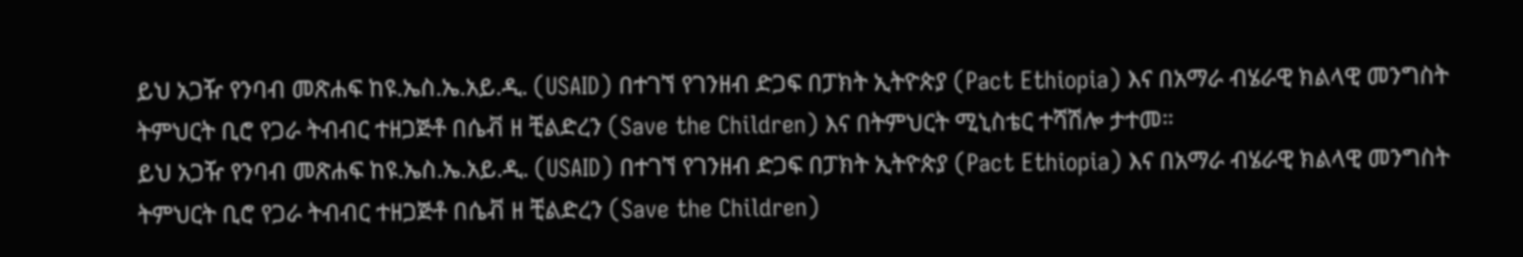ይህ አጋዥ የንባብ መጽሐፍ ከዩ.ኤስ.ኤ.አይ.ዲ. (USAID) በተገኘ የገንዘብ ድጋፍ በፓክት ኢትዮጵያ (Pact Ethiopia) እና በአማራ ብሄራዊ ክልላዊ መንግስት ትምህርት ቢሮ የጋራ ትብብር ተዘጋጅቶ በሴቭ ዘ ቺልድረን (Save the Children) እና በትምህርት ሚኒስቴር ተሻሽሎ ታተመ።
ይህ አጋዥ የንባብ መጽሐፍ ከዩ.ኤስ.ኤ.አይ.ዲ. (USAID) በተገኘ የገንዘብ ድጋፍ በፓክት ኢትዮጵያ (Pact Ethiopia) እና በአማራ ብሄራዊ ክልላዊ መንግስት ትምህርት ቢሮ የጋራ ትብብር ተዘጋጅቶ በሴቭ ዘ ቺልድረን (Save the Children)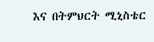እና በትምህርት ሚኒስቴር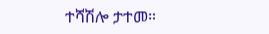ተሻሽሎ ታተመ።